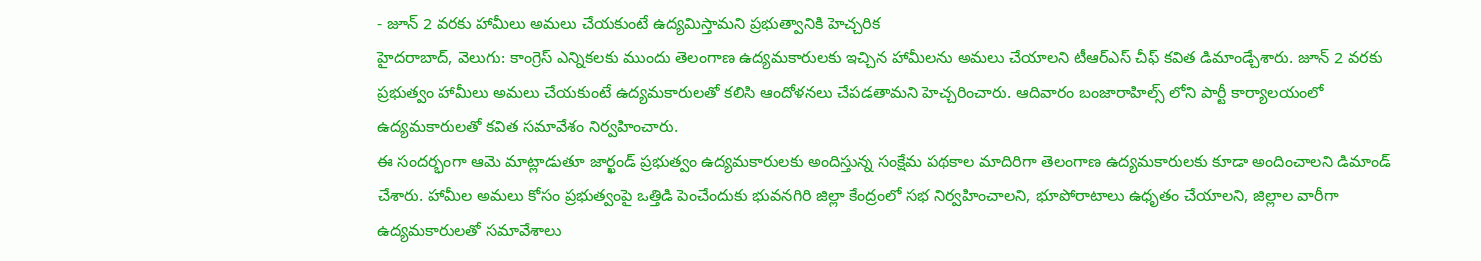- జూన్ 2 వరకు హామీలు అమలు చేయకుంటే ఉద్యమిస్తామని ప్రభుత్వానికి హెచ్చరిక
హైదరాబాద్, వెలుగు: కాంగ్రెస్ ఎన్నికలకు ముందు తెలంగాణ ఉద్యమకారులకు ఇచ్చిన హామీలను అమలు చేయాలని టీఆర్ఎస్ చీఫ్ కవిత డిమాండ్చేశారు. జూన్ 2 వరకు ప్రభుత్వం హామీలు అమలు చేయకుంటే ఉద్యమకారులతో కలిసి ఆందోళనలు చేపడతామని హెచ్చరించారు. ఆదివారం బంజారాహిల్స్ లోని పార్టీ కార్యాలయంలో ఉద్యమకారులతో కవిత సమావేశం నిర్వహించారు.
ఈ సందర్భంగా ఆమె మాట్లాడుతూ జార్ఖండ్ ప్రభుత్వం ఉద్యమకారులకు అందిస్తున్న సంక్షేమ పథకాల మాదిరిగా తెలంగాణ ఉద్యమకారులకు కూడా అందించాలని డిమాండ్ చేశారు. హామీల అమలు కోసం ప్రభుత్వంపై ఒత్తిడి పెంచేందుకు భువనగిరి జిల్లా కేంద్రంలో సభ నిర్వహించాలని, భూపోరాటాలు ఉధృతం చేయాలని, జిల్లాల వారీగా ఉద్యమకారులతో సమావేశాలు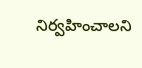నిర్వహించాలని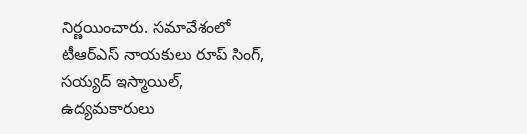నిర్ణయించారు. సమావేశంలో టీఆర్ఎస్ నాయకులు రూప్ సింగ్, సయ్యద్ ఇస్మాయిల్, ఉద్యమకారులు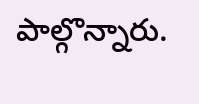పాల్గొన్నారు.